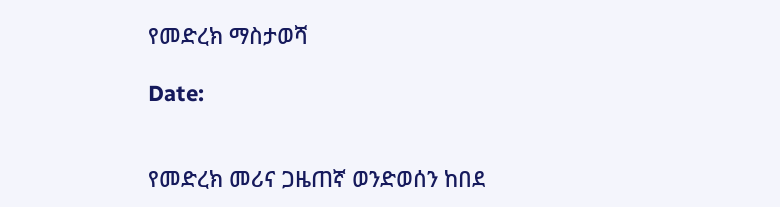የመድረክ ማስታወሻ

Date:


የመድረክ መሪና ጋዜጠኛ ወንድወሰን ከበደ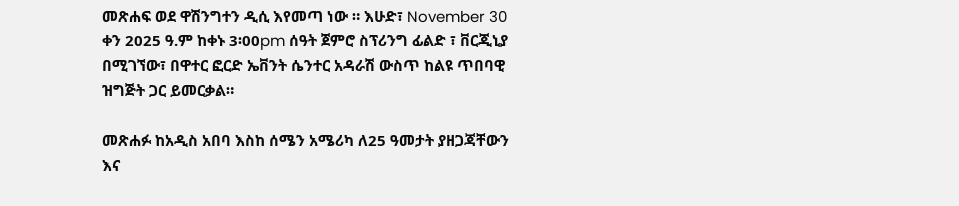መጽሐፍ ወደ ዋሽንግተን ዲሲ እየመጣ ነው ። እሁድ፣ November 30 ቀን 2025 ዓ.ም ከቀኑ 3፡00pm ሰዓት ጀምሮ ስፕሪንግ ፊልድ ፣ ቨርጂኒያ በሚገኘው፣ በዋተር ፎርድ ኤቨንት ሴንተር አዳራሽ ውስጥ ከልዩ ጥበባዊ ዝግጅት ጋር ይመርቃል።

መጽሐፉ ከአዲስ አበባ እስከ ሰሜን አሜሪካ ለ25 ዓመታት ያዘጋጃቸውን እና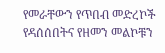የመራቸውን የጥበብ መድረኮች የዳሰሰበትና የዘመን መልኮቹን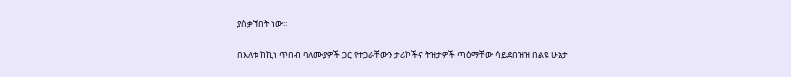ያስቃኘበት ነው፡፡

በእለቱ ከኪነ ጥበብ ባለሙያዎች ጋር የተጋራቸውን ታሪኮችና ትዝታዎች ጣዕማቸው ሳይደበዝዝ በልዩ ሁኔታ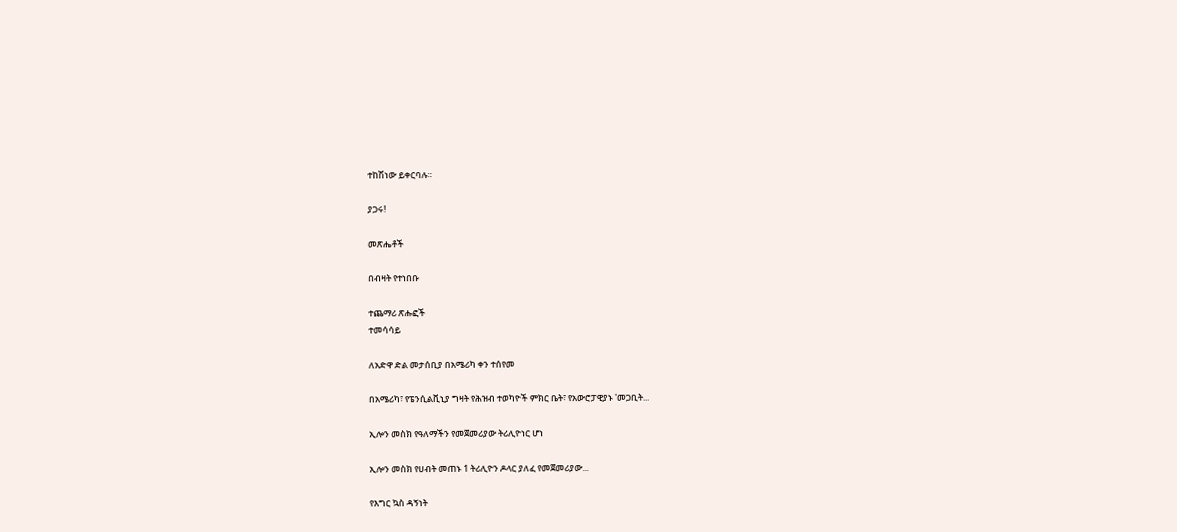ተከሽነው ይቀርባሉ።

ያጋሩ!

መጽሔቶች

በብዛት የተነበቡ

ተጨማሪ ጽሑፎች
ተመሳሳይ

ለአድዋ ድል መታሰቢያ በአሜሪካ ቀን ተሰየመ

በአሜሪካ፣ የፔንሲልቪኒያ ግዛት የሕዝብ ተወካዮች ምክር ቤት፣ የአውሮፓዊያኑ 'መጋቢት...

ኢሎን መስክ የዓለማችን የመጀመሪያው ትሪሊዮነር ሆነ

ኢሎን መስክ የሀብት መጠኑ 1 ትሪሊዮን ዶላር ያለፈ የመጀመሪያው...

የእግር ኳስ ዳኝነት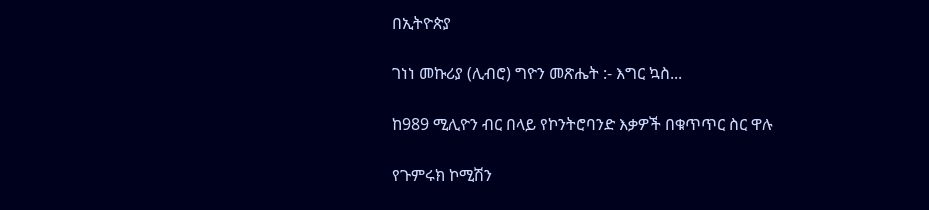በኢትዮጵያ

ገነነ መኩሪያ (ሊብሮ) ግዮን መጽሔት :- እግር ኳስ...

ከ989 ሚሊዮን ብር በላይ የኮንትሮባንድ እቃዎች በቁጥጥር ስር ዋሉ

የጉምሩክ ኮሚሽን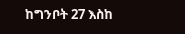ከግንቦት 27 እስከ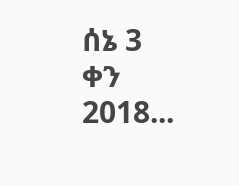ሰኔ 3 ቀን 2018...